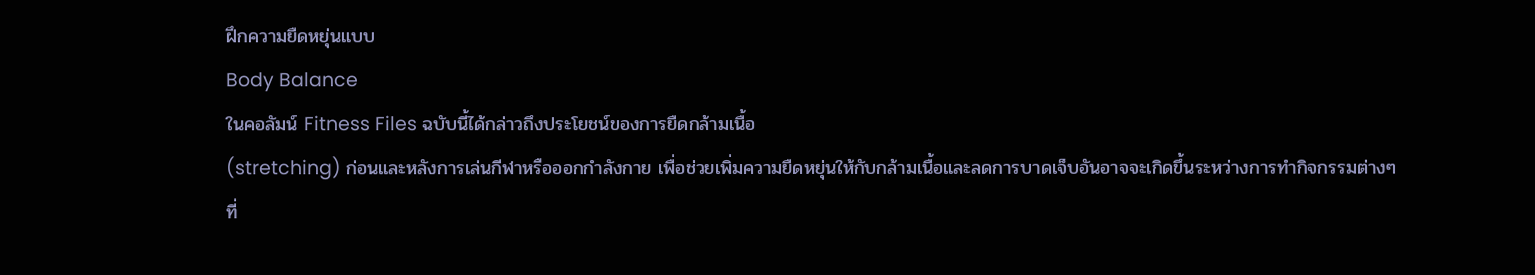ฝึกความยืดหยุ่นแบบ
Body Balance
ในคอลัมน์ Fitness Files ฉบับนี้ได้กล่าวถึงประโยชน์ของการยืดกล้ามเนื้อ
(stretching) ก่อนและหลังการเล่นกีฬาหรือออกกำลังกาย เพื่อช่วยเพิ่มความยืดหยุ่นให้กับกล้ามเนื้อและลดการบาดเจ็บอันอาจจะเกิดขึ้นระหว่างการทำกิจกรรมต่างๆ
ที่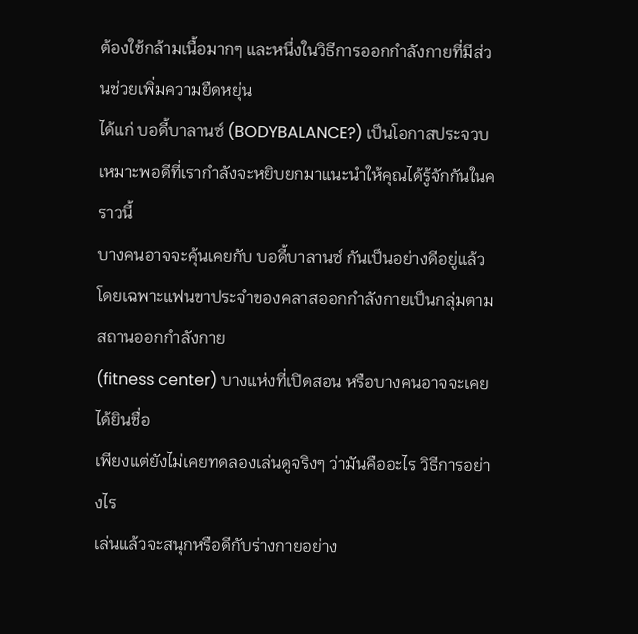ต้องใช้กล้ามเนื้อมากๆ และหนึ่งในวิธีการออกกำลังกายที่มีส่วนช่วยเพิ่มความยืดหยุ่น
ได้แก่ บอดี้บาลานซ์ (BODYBALANCE?) เป็นโอกาสประจวบเหมาะพอดีที่เรากำลังจะหยิบยกมาแนะนำให้คุณได้รู้จักกันในคราวนี้
บางคนอาจจะคุ้นเคยกับ บอดี้บาลานซ์ กันเป็นอย่างดีอยู่แล้ว
โดยเฉพาะแฟนขาประจำของคลาสออกกำลังกายเป็นกลุ่มตามสถานออกกำลังกาย
(fitness center) บางแห่งที่เปิดสอน หรือบางคนอาจจะเคยได้ยินชื่อ
เพียงแต่ยังไม่เคยทดลองเล่นดูจริงๆ ว่ามันคืออะไร วิธีการอย่างไร
เล่นแล้วจะสนุกหรือดีกับร่างกายอย่าง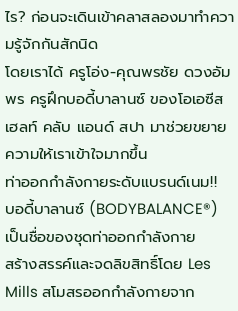ไร? ก่อนจะเดินเข้าคลาสลองมาทำความรู้จักกันสักนิด
โดยเราได้ ครูโอ่ง-คุณพรชัย ดวงอัมพร ครูฝึกบอดี้บาลานซ์ ของโอเอซีส
เฮลท์ คลับ แอนด์ สปา มาช่วยขยายความให้เราเข้าใจมากขึ้น
ท่าออกกำลังกายระดับแบรนด์เนม!!
บอดี้บาลานซ์ (BODYBALANCE®) เป็นชื่อของชุดท่าออกกำลังกาย
สร้างสรรค์และจดลิขสิทธิ์โดย Les Mills สโมสรออกกำลังกายจาก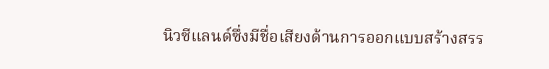นิวซีแลนด์ซึ่งมีชื่อเสียงด้านการออกแบบสร้างสรร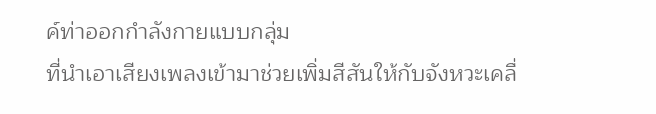ค์ท่าออกกำลังกายแบบกลุ่ม
ที่นำเอาเสียงเพลงเข้ามาช่วยเพิ่มสีสันให้กับจังหวะเคลื่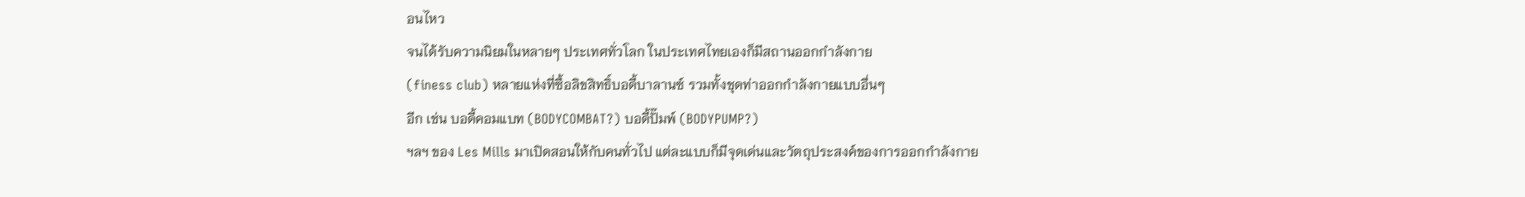อนไหว
จนได้รับความนิยมในหลายๆ ประเทศทั่วโลก ในประเทศไทยเองก็มีสถานออกกำลังกาย
(finess club) หลายแห่งที่ซื้อลิขสิทธิ์บอดี้บาลานซ์ รวมทั้งชุดท่าออกกำลังกายแบบอื่นๆ
อีก เช่น บอดี้คอมแบท (BODYCOMBAT?) บอดี้ปั๊มพ์ (BODYPUMP?)
ฯลฯ ของ Les Mills มาเปิดสอนให้กับคนทั่วไป แต่ละแบบก็มีจุดเด่นและวัตถุประสงค์ของการออกกำลังกาย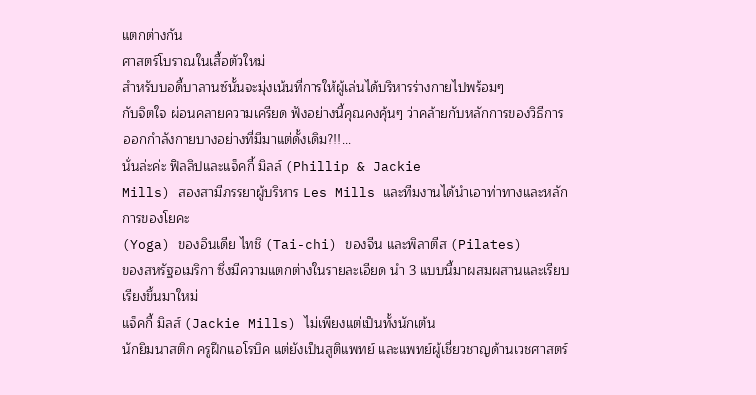แตกต่างกัน
ศาสตร์โบราณในเสื้อตัวใหม่
สำหรับบอดี้บาลานซ์นั้นจะมุ่งเน้นที่การให้ผู้เล่นได้บริหารร่างกายไปพร้อมๆ
กับจิตใจ ผ่อนคลายความเครียด ฟังอย่างนี้คุณคงคุ้นๆ ว่าคล้ายกับหลักการของวิธีการออกกำลังกายบางอย่างที่มีมาแต่ดั้งเดิม?!!...
นั่นล่ะค่ะ ฟิลลิปและแจ็คกี้ มิลล์ (Phillip & Jackie
Mills) สองสามีภรรยาผู้บริหาร Les Mills และทีมงานได้นำเอาท่าทางและหลักการของโยคะ
(Yoga) ของอินเดีย ไทชิ (Tai-chi) ของจีน และพิลาตีส (Pilates)
ของสหรัฐอเมริกา ซึ่งมีความแตกต่างในรายละเอียด นำ 3 แบบนี้มาผสมผสานและเรียบเรียงขึ้นมาใหม่
แจ็คกี้ มิลส์ (Jackie Mills) ไม่เพียงแต่เป็นทั้งนักเต้น
นักยิมนาสติก ครูฝึกแอโรบิค แต่ยังเป็นสูติแพทย์ และแพทย์ผู้เชี่ยวชาญด้านเวชศาสตร์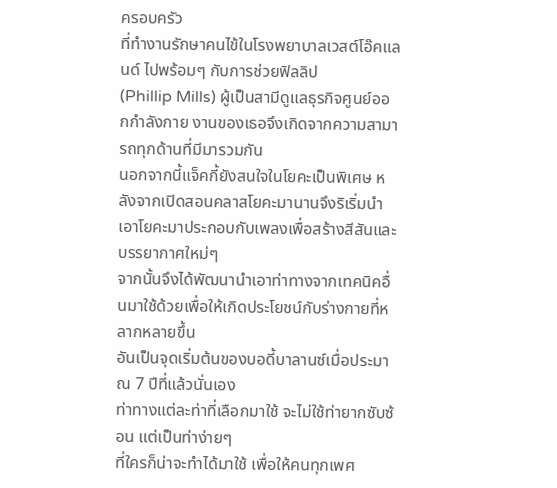ครอบครัว
ที่ทำงานรักษาคนไข้ในโรงพยาบาลเวสต์โอ๊คแลนด์ ไปพร้อมๆ กับการช่วยฟิลลิป
(Phillip Mills) ผู้เป็นสามีดูแลธุรกิจศูนย์ออกกำลังกาย งานของเธอจึงเกิดจากความสามารถทุกด้านที่มีมารวมกัน
นอกจากนี้แจ็คกี้ยังสนใจในโยคะเป็นพิเศษ หลังจากเปิดสอนคลาสโยคะมานานจึงริเริ่มนำเอาโยคะมาประกอบกับเพลงเพื่อสร้างสีสันและบรรยากาศใหม่ๆ
จากนั้นจึงได้พัฒนานำเอาท่าทางจากเทคนิคอื่นมาใช้ด้วยเพื่อให้เกิดประโยชน์กับร่างกายที่หลากหลายขึ้น
อันเป็นจุดเริ่มต้นของบอดี้บาลานซ์เมื่อประมาณ 7 ปีที่แล้วนั่นเอง
ท่าทางแต่ละท่าที่เลือกมาใช้ จะไม่ใช้ท่ายากซับซ้อน แต่เป็นท่าง่ายๆ
ที่ใครก็น่าจะทำได้มาใช้ เพื่อให้คนทุกเพศ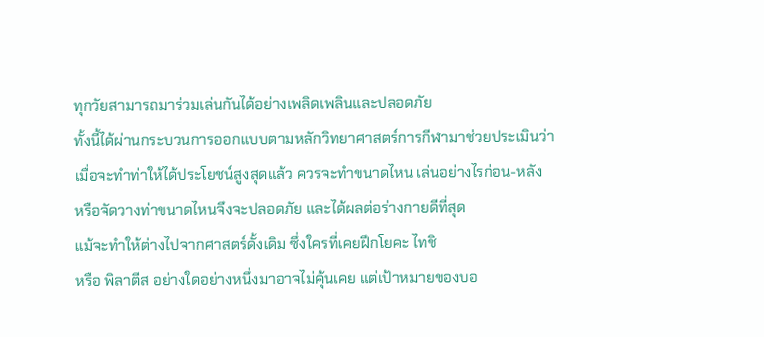ทุกวัยสามารถมาร่วมเล่นกันได้อย่างเพลิดเพลินและปลอดภัย
ทั้งนี้ได้ผ่านกระบวนการออกแบบตามหลักวิทยาศาสตร์การกีฬามาช่วยประเมินว่า
เมื่อจะทำท่าให้ได้ประโยชน์สูงสุดแล้ว ควรจะทำขนาดไหน เล่นอย่างไรก่อน-หลัง
หรือจัดวางท่าขนาดไหนจึงจะปลอดภัย และได้ผลต่อร่างกายดีที่สุด
แม้จะทำให้ต่างไปจากศาสตร์ดั้งเดิม ซึ่งใครที่เคยฝึกโยคะ ไทชิ
หรือ พิลาตีส อย่างใดอย่างหนึ่งมาอาจไม่คุ้นเคย แต่เป้าหมายของบอ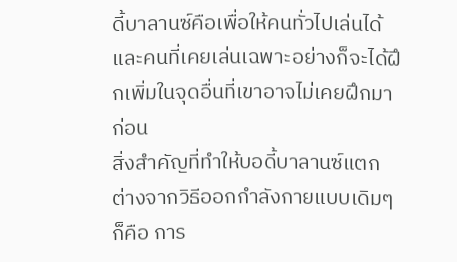ดี้บาลานซ์คือเพื่อให้คนทั่วไปเล่นได้
และคนที่เคยเล่นเฉพาะอย่างก็จะได้ฝึกเพิ่มในจุดอื่นที่เขาอาจไม่เคยฝึกมาก่อน
สิ่งสำคัญที่ทำให้บอดี้บาลานซ์แตกต่างจากวิธีออกกำลังกายแบบเดิมๆ
ก็คือ การ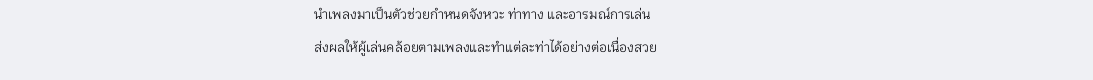นำเพลงมาเป็นตัวช่วยกำหนดจังหวะ ท่าทาง และอารมณ์การเล่น
ส่งผลให้ผู้เล่นคล้อยตามเพลงและทำแต่ละท่าได้อย่างต่อเนื่องสวย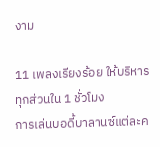งาม

11 เพลงเรียงร้อย ให้บริหารทุกส่วนใน 1 ชั่วโมง
การเล่นบอดี้บาลานซ์แต่ละค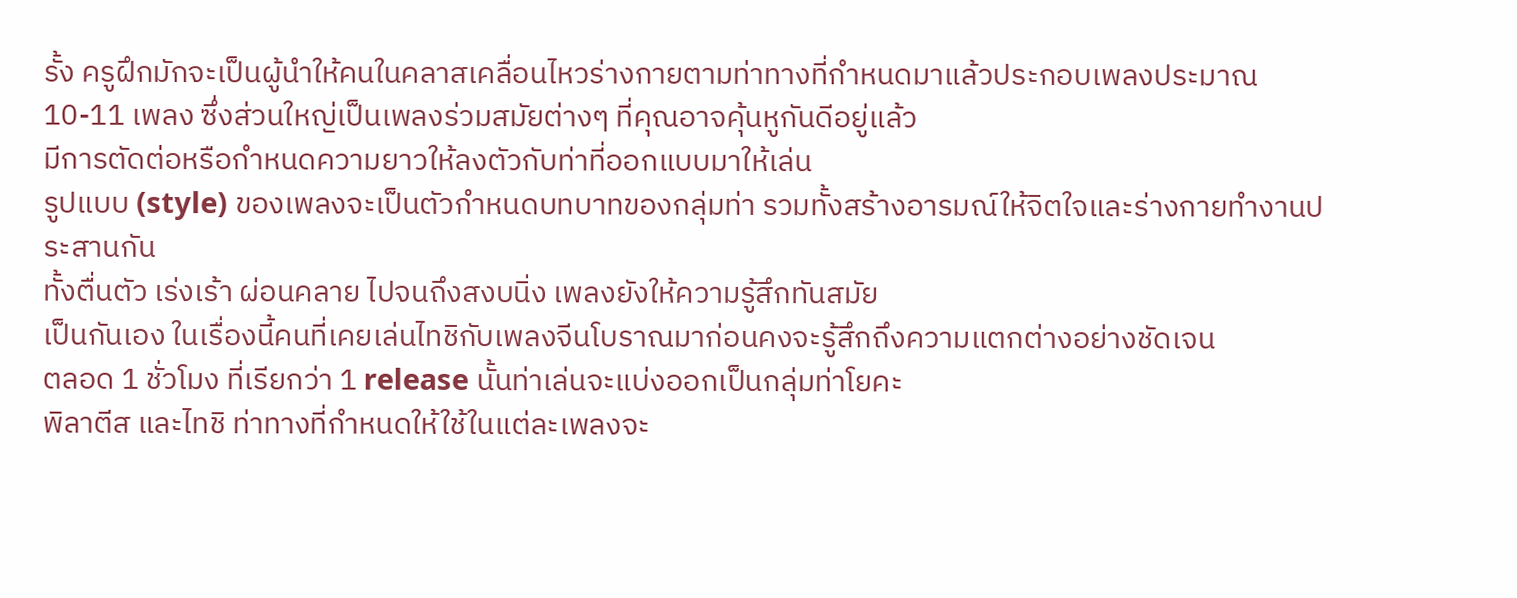รั้ง ครูฝึกมักจะเป็นผู้นำให้คนในคลาสเคลื่อนไหวร่างกายตามท่าทางที่กำหนดมาแล้วประกอบเพลงประมาณ
10-11 เพลง ซึ่งส่วนใหญ่เป็นเพลงร่วมสมัยต่างๆ ที่คุณอาจคุ้นหูกันดีอยู่แล้ว
มีการตัดต่อหรือกำหนดความยาวให้ลงตัวกับท่าที่ออกแบบมาให้เล่น
รูปแบบ (style) ของเพลงจะเป็นตัวกำหนดบทบาทของกลุ่มท่า รวมทั้งสร้างอารมณ์ให้จิตใจและร่างกายทำงานประสานกัน
ทั้งตื่นตัว เร่งเร้า ผ่อนคลาย ไปจนถึงสงบนิ่ง เพลงยังให้ความรู้สึกทันสมัย
เป็นกันเอง ในเรื่องนี้คนที่เคยเล่นไทชิกับเพลงจีนโบราณมาก่อนคงจะรู้สึกถึงความแตกต่างอย่างชัดเจน
ตลอด 1 ชั่วโมง ที่เรียกว่า 1 release นั้นท่าเล่นจะแบ่งออกเป็นกลุ่มท่าโยคะ
พิลาตีส และไทชิ ท่าทางที่กำหนดให้ใช้ในแต่ละเพลงจะ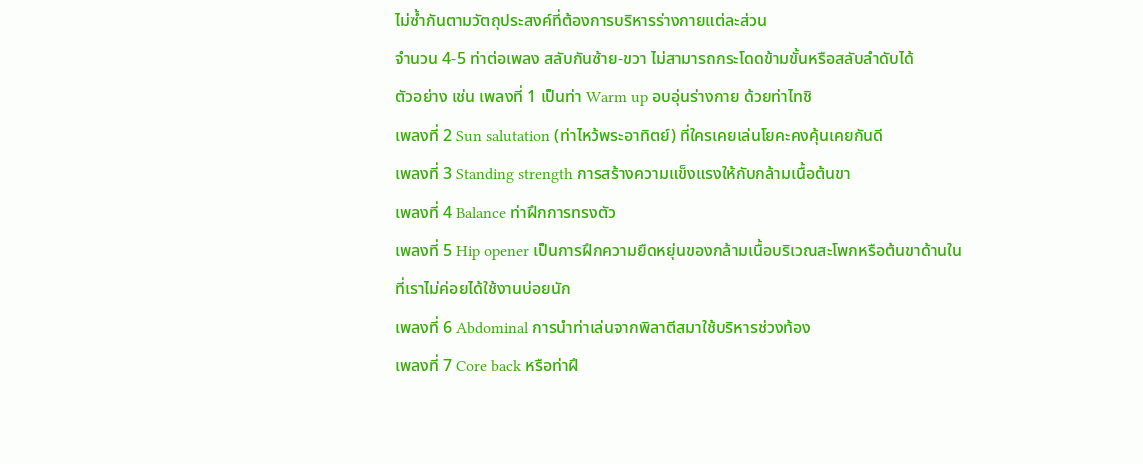ไม่ซ้ำกันตามวัตถุประสงค์ที่ต้องการบริหารร่างกายแต่ละส่วน
จำนวน 4-5 ท่าต่อเพลง สลับกันซ้าย-ขวา ไม่สามารถกระโดดข้ามขั้นหรือสลับลำดับได้
ตัวอย่าง เช่น เพลงที่ 1 เป็นท่า Warm up อบอุ่นร่างกาย ด้วยท่าไทชิ
เพลงที่ 2 Sun salutation (ท่าไหว้พระอาทิตย์) ที่ใครเคยเล่นโยคะคงคุ้นเคยกันดี
เพลงที่ 3 Standing strength การสร้างความแข็งแรงให้กับกล้ามเนื้อต้นขา
เพลงที่ 4 Balance ท่าฝึกการทรงตัว
เพลงที่ 5 Hip opener เป็นการฝึกความยืดหยุ่นของกล้ามเนื้อบริเวณสะโพกหรือต้นขาด้านใน
ที่เราไม่ค่อยได้ใช้งานบ่อยนัก
เพลงที่ 6 Abdominal การนำท่าเล่นจากพิลาตีสมาใช้บริหารช่วงท้อง
เพลงที่ 7 Core back หรือท่าฝึ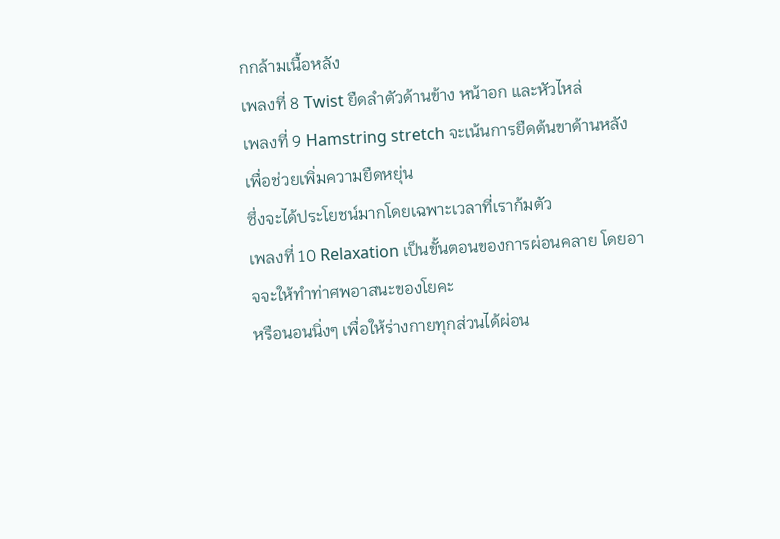กกล้ามเนื้อหลัง
เพลงที่ 8 Twist ยืดลำตัวด้านข้าง หน้าอก และหัวไหล่
เพลงที่ 9 Hamstring stretch จะเน้นการยืดต้นขาด้านหลัง เพื่อช่วยเพิ่มความยืดหยุ่น
ซึ่งจะได้ประโยชน์มากโดยเฉพาะเวลาที่เราก้มตัว
เพลงที่ 10 Relaxation เป็นขั้นตอนของการผ่อนคลาย โดยอาจจะให้ทำท่าศพอาสนะของโยคะ
หรือนอนนิ่งๆ เพื่อให้ร่างกายทุกส่วนได้ผ่อน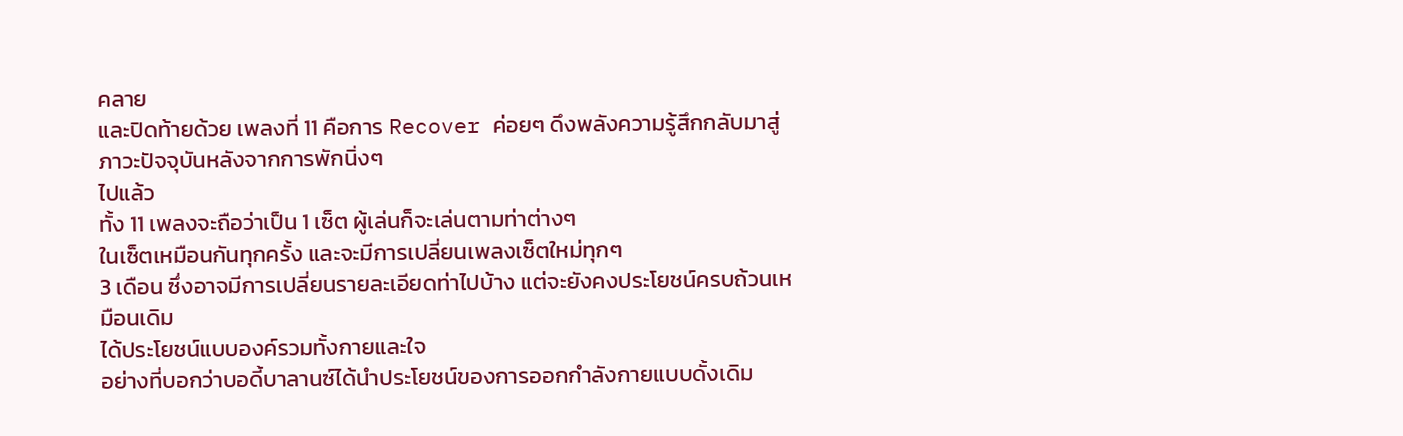คลาย
และปิดท้ายด้วย เพลงที่ 11 คือการ Recover ค่อยๆ ดึงพลังความรู้สึกกลับมาสู่ภาวะปัจจุบันหลังจากการพักนิ่งๆ
ไปแล้ว
ทั้ง 11 เพลงจะถือว่าเป็น 1 เซ็ต ผู้เล่นก็จะเล่นตามท่าต่างๆ
ในเซ็ตเหมือนกันทุกครั้ง และจะมีการเปลี่ยนเพลงเซ็ตใหม่ทุกๆ
3 เดือน ซึ่งอาจมีการเปลี่ยนรายละเอียดท่าไปบ้าง แต่จะยังคงประโยชน์ครบถ้วนเหมือนเดิม
ได้ประโยชน์แบบองค์รวมทั้งกายและใจ
อย่างที่บอกว่าบอดี้บาลานซ์ได้นำประโยชน์ของการออกกำลังกายแบบดั้งเดิม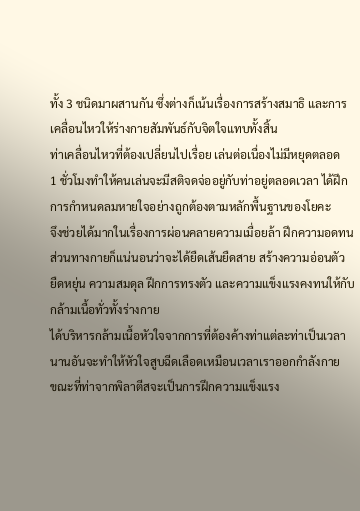ทั้ง 3 ชนิดมาผสานกัน ซึ่งต่างก็เน้นเรื่องการสร้างสมาธิ และการเคลื่อนไหวให้ร่างกายสัมพันธ์กับจิตใจแทบทั้งสิ้น
ท่าเคลื่อนไหวที่ต้องเปลี่ยนไปเรื่อย เล่นต่อเนื่องไม่มีหยุดตลอด
1 ชั่วโมงทำให้คนเล่นจะมีสติจดจ่ออยู่กับท่าอยู่ตลอดเวลา ได้ฝึกการกำหนดลมหายใจอย่างถูกต้องตามหลักพื้นฐานของโยคะ
จึงช่วยได้มากในเรื่องการผ่อนคลายความเมื่อยล้า ฝึกความอดทน
ส่วนทางกายก็แน่นอนว่าจะได้ยืดเส้นยืดสาย สร้างความอ่อนตัว
ยืดหยุ่น ความสมดุล ฝึกการทรงตัว และความแข็งแรงคงทนให้กับกล้ามเนื้อทั่วทั้งร่างกาย
ได้บริหารกล้ามเนื้อหัวใจจากการที่ต้องค้างท่าแต่ละท่าเป็นเวลานานอันจะทำให้หัวใจสูบฉีดเลือดเหมือนเวลาเราออกกำลังกาย
ขณะที่ท่าจากพิลาตีสจะเป็นการฝึกความแข็งแรง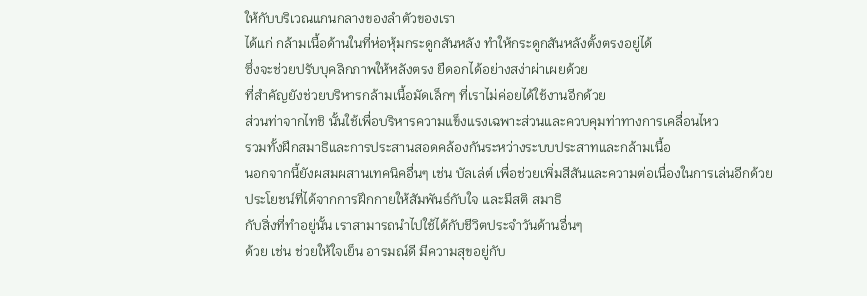ให้กับบริเวณแกนกลางของลำตัวของเรา
ได้แก่ กล้ามเนื้อด้านในที่ห่อหุ้มกระดูกสันหลัง ทำให้กระดูกสันหลังตั้งตรงอยู่ได้
ซึ่งจะช่วยปรับบุคลิกภาพให้หลังตรง ยืดอกได้อย่างสง่าผ่าเผยด้วย
ที่สำคัญยังช่วยบริหารกล้ามเนื้อมัดเล็กๆ ที่เราไม่ค่อยได้ใช้งานอีกด้วย
ส่วนท่าจากไทชิ นั้นใช้เพื่อบริหารความแข็งแรงเฉพาะส่วนและควบคุมท่าทางการเคลื่อนไหว
รวมทั้งฝึกสมาธิและการประสานสอดคล้องกันระหว่างระบบประสาทและกล้ามเนื้อ
นอกจากนี้ยังผสมผสานเทคนิคอื่นๆ เช่น บัลเล่ต์ เพื่อช่วยเพิ่มสีสันและความต่อเนื่องในการเล่นอีกด้วย
ประโยชน์ที่ได้จากการฝึกกายให้สัมพันธ์กับใจ และมีสติ สมาธิ
กับสิ่งที่ทำอยู่นั้น เราสามารถนำไปใช้ได้กับชีวิตประจำวันด้านอื่นๆ
ด้วย เช่น ช่วยให้ใจเย็น อารมณ์ดี มีความสุขอยู่กับ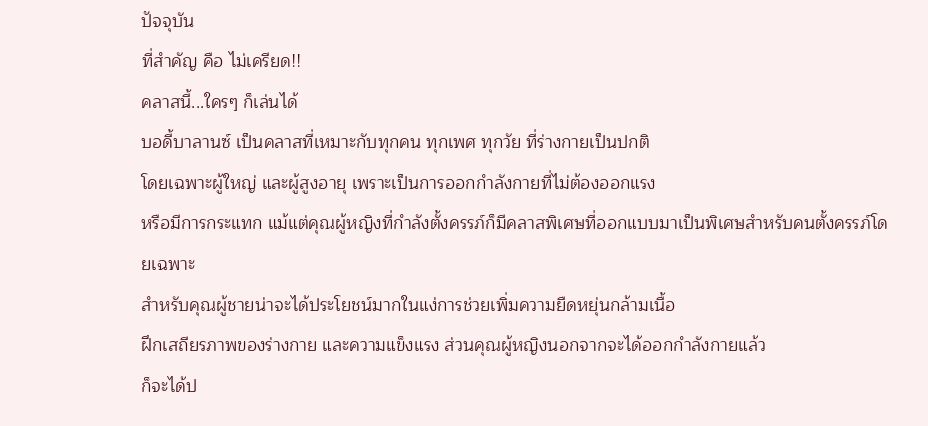ปัจจุบัน
ที่สำคัญ คือ ไม่เครียด!!
คลาสนี้...ใครๆ ก็เล่นได้
บอดี้บาลานซ์ เป็นคลาสที่เหมาะกับทุกคน ทุกเพศ ทุกวัย ที่ร่างกายเป็นปกติ
โดยเฉพาะผู้ใหญ่ และผู้สูงอายุ เพราะเป็นการออกกำลังกายที่ไม่ต้องออกแรง
หรือมีการกระแทก แม้แต่คุณผู้หญิงที่กำลังตั้งครรภ์ก็มีคลาสพิเศษที่ออกแบบมาเป็นพิเศษสำหรับคนตั้งครรภ์โดยเฉพาะ
สำหรับคุณผู้ชายน่าจะได้ประโยชน์มากในแง่การช่วยเพิ่มความยืดหยุ่นกล้ามเนื้อ
ฝึกเสถียรภาพของร่างกาย และความแข็งแรง ส่วนคุณผู้หญิงนอกจากจะได้ออกกำลังกายแล้ว
ก็จะได้ป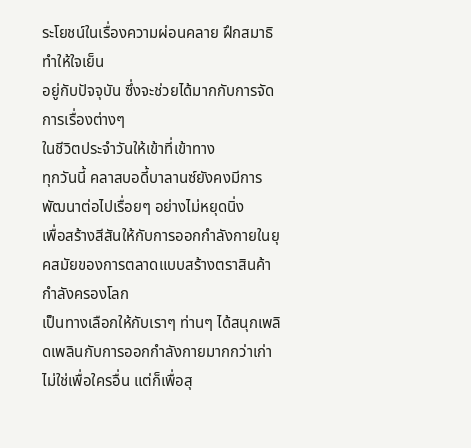ระโยชน์ในเรื่องความผ่อนคลาย ฝึกสมาธิ ทำให้ใจเย็น
อยู่กับปัจจุบัน ซึ่งจะช่วยได้มากกับการจัดการเรื่องต่างๆ
ในชีวิตประจำวันให้เข้าที่เข้าทาง
ทุกวันนี้ คลาสบอดี้บาลานซ์ยังคงมีการพัฒนาต่อไปเรื่อยๆ อย่างไม่หยุดนิ่ง
เพื่อสร้างสีสันให้กับการออกกำลังกายในยุคสมัยของการตลาดแบบสร้างตราสินค้ากำลังครองโลก
เป็นทางเลือกให้กับเราๆ ท่านๆ ได้สนุกเพลิดเพลินกับการออกกำลังกายมากกว่าเก่า
ไม่ใช่เพื่อใครอื่น แต่ก็เพื่อสุ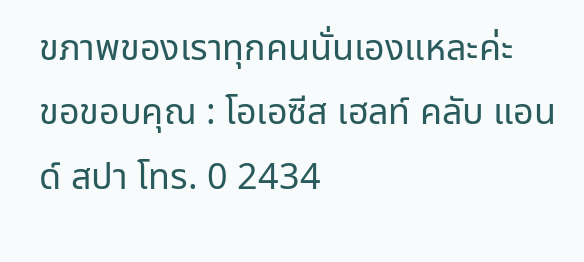ขภาพของเราทุกคนนั่นเองแหละค่ะ
ขอขอบคุณ : โอเอซีส เฮลท์ คลับ แอนด์ สปา โทร. 0 2434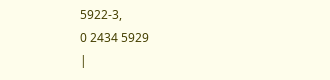5922-3,
0 2434 5929
|